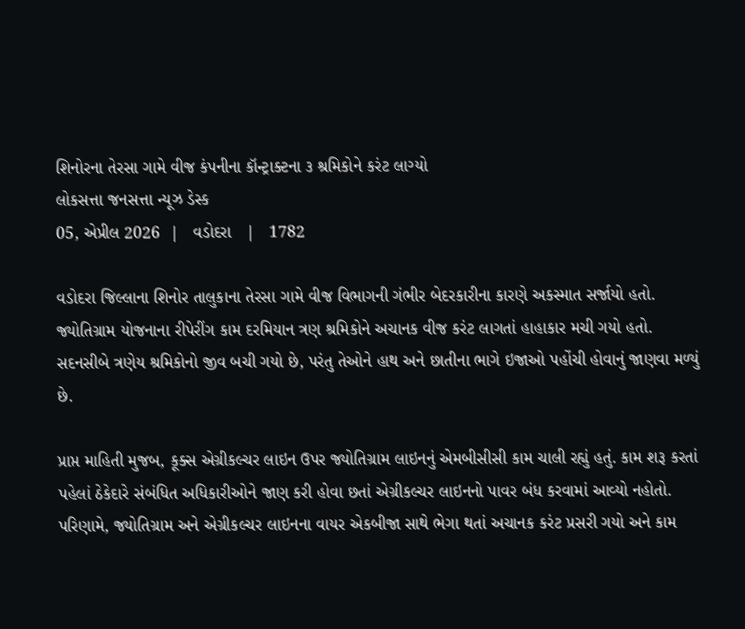શિનોરના તેરસા ગામે વીજ કંપનીના કૉન્ટ્રાક્ટના ૩ શ્રમિકોને કરંટ લાગ્યો
લોકસત્તા જનસત્તા ન્યૂઝ ડેસ્ક
05, એપ્રીલ 2026  |   વડોદરા   |   1782

વડોદરા જિલ્લાના શિનોર તાલુકાના તેરસા ગામે વીજ વિભાગની ગંભીર બેદરકારીના કારણે અકસ્માત સર્જાયો હતો. જ્યોતિગ્રામ યોજનાના રીપેરીંગ કામ દરમિયાન ત્રણ શ્રમિકોને અચાનક વીજ કરંટ લાગતાં હાહાકાર મચી ગયો હતો. સદનસીબે ત્રણેય શ્રમિકોનો જીવ બચી ગયો છે, પરંતુ તેઓને હાથ અને છાતીના ભાગે ઇજાઓ પહોંચી હોવાનું જાણવા મળ્યું છે.

પ્રાપ્ત માહિતી મુજબ, કૂક્સ એગ્રીકલ્ચર લાઇન ઉપર જ્યોતિગ્રામ લાઇનનું એમબીસીસી કામ ચાલી રહ્યું હતું. કામ શરૂ કરતાં પહેલાં ઠેકેદારે સંબંધિત અધિકારીઓને જાણ કરી હોવા છતાં એગ્રીકલ્ચર લાઇનનો પાવર બંધ કરવામાં આવ્યો નહોતો. પરિણામે, જ્યોતિગ્રામ અને એગ્રીકલ્ચર લાઇનના વાયર એકબીજા સાથે ભેગા થતાં અચાનક કરંટ પ્રસરી ગયો અને કામ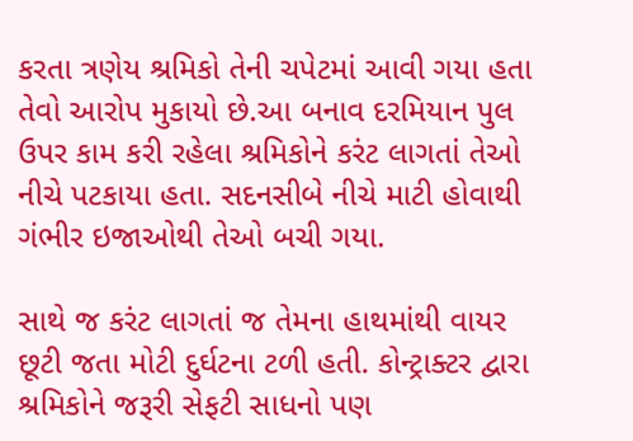કરતા ત્રણેય શ્રમિકો તેની ચપેટમાં આવી ગયા હતા તેવો આરોપ મુકાયો છે.આ બનાવ દરમિયાન પુલ ઉપર કામ કરી રહેલા શ્રમિકોને કરંટ લાગતાં તેઓ નીચે પટકાયા હતા. સદનસીબે નીચે માટી હોવાથી ગંભીર ઇજાઓથી તેઓ બચી ગયા.

સાથે જ કરંટ લાગતાં જ તેમના હાથમાંથી વાયર છૂટી જતા મોટી દુર્ઘટના ટળી હતી. કોન્ટ્રાક્ટર દ્વારા શ્રમિકોને જરૂરી સેફટી સાધનો પણ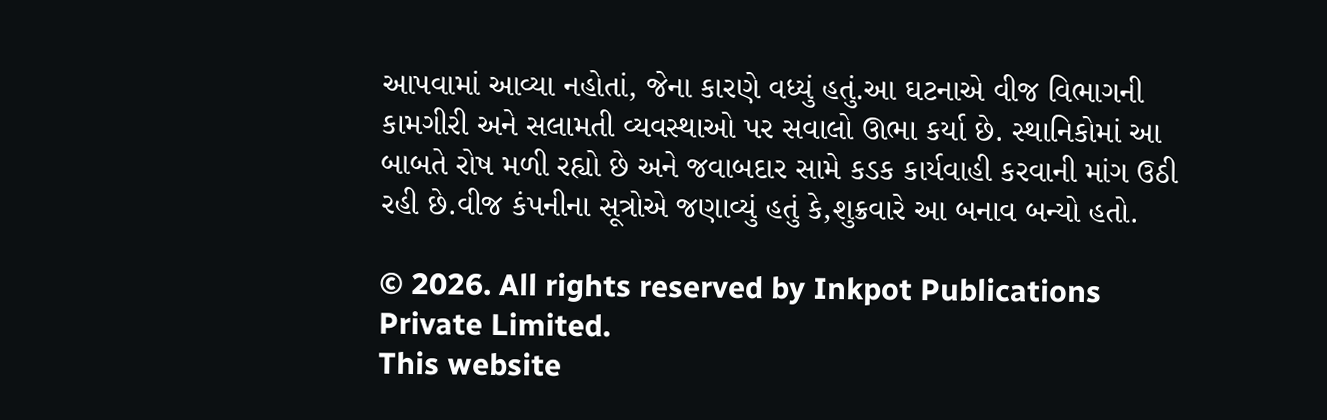આપવામાં આવ્યા નહોતાં, જેના કારણે વધ્યું હતું.આ ઘટનાએ વીજ વિભાગની કામગીરી અને સલામતી વ્યવસ્થાઓ પર સવાલો ઊભા કર્યા છે. સ્થાનિકોમાં આ બાબતે રોષ મળી રહ્યો છે અને જવાબદાર સામે કડક કાર્યવાહી કરવાની માંગ ઉઠી રહી છે.વીજ કંપનીના સૂત્રોએ જણાવ્યું હતું કે,શુક્રવારે આ બનાવ બન્યો હતો.

© 2026. All rights reserved by Inkpot Publications Private Limited.
This website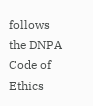follows the DNPA Code of Ethics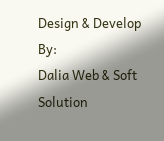Design & Develop By:
Dalia Web & Soft Solution